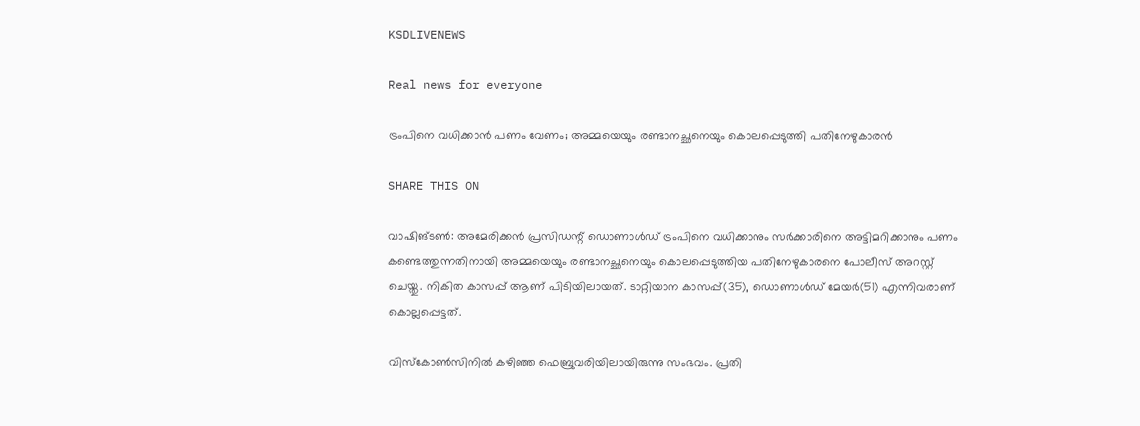KSDLIVENEWS

Real news for everyone

ട്രംപിനെ വധിക്കാൻ പണം വേണം; അമ്മയെയും രണ്ടാനച്ഛനെയും കൊലപ്പെടുത്തി പതിനേഴുകാരൻ

SHARE THIS ON

വാഷിങ്ടണ്‍: അമേരിക്കൻ പ്രസിഡന്റ് ഡൊണാൾഡ് ട്രംപിനെ വധിക്കാനും സർക്കാരിനെ അട്ടിമറിക്കാനും പണം കണ്ടെത്തുന്നതിനായി അമ്മയെയും രണ്ടാനച്ഛനെയും കൊലപ്പെടുത്തിയ പതിനേഴുകാരനെ പോലീസ് അറസ്റ്റ് ചെയ്തു. നികിത കാസപ്പ് ആണ് പിടിയിലായത്. ടാറ്റിയാന കാസപ്പ്(35), ഡൊണാൾഡ് മേയർ(51) എന്നിവരാണ് കൊല്ലപ്പെട്ടത്.

വിസ്കോൺസിനിൽ കഴിഞ്ഞ ഫെബ്രുവരിയിലായിരുന്നു സംഭവം. പ്രതി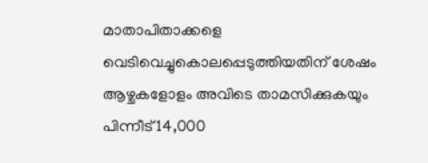മാതാപിതാക്കളെ വെടിവെച്ചുകൊലപ്പെടുത്തിയതിന് ശേഷം ആഴ്ചകളോളം അവിടെ താമസിക്കുകയും പിന്നീട് 14,000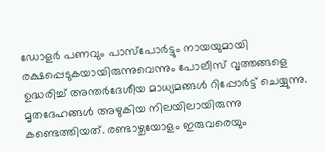ഡോളർ പണവും പാസ്‌പോർട്ടും നായയുമായി രക്ഷപ്പെടുകയായിരുന്നുവെന്നും പോലീസ് വൃത്തങ്ങളെ ഉദ്ധരിച്ച് അന്തർദേശീയ മാധ്യമങ്ങൾ റിപ്പോർട്ട് ചെയ്യുന്നു. മൃതദേഹങ്ങൾ അഴുകിയ നിലയിലായിരുന്നു കണ്ടെത്തിയത്. രണ്ടാഴ്ചയോളം ഇരുവരെയും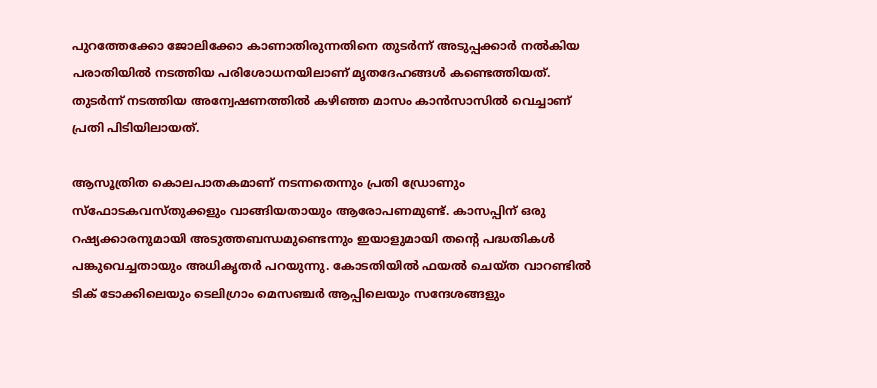പുറത്തേക്കോ ജോലിക്കോ കാണാതിരുന്നതിനെ തുടർന്ന് അടുപ്പക്കാർ നൽകിയ പരാതിയിൽ നടത്തിയ പരിശോധനയിലാണ് മൃതദേഹങ്ങൾ കണ്ടെത്തിയത്. തുടർന്ന് നടത്തിയ അന്വേഷണത്തിൽ കഴിഞ്ഞ മാസം കാൻസാസിൽ വെച്ചാണ് പ്രതി പിടിയിലായത്.

ആസൂത്രിത കൊലപാതകമാണ് നടന്നതെന്നും പ്രതി ഡ്രോണും സ്ഫോടകവസ്തുക്കളും വാങ്ങിയതായും ആരോപണമുണ്ട്. കാസപ്പിന് ഒരു റഷ്യക്കാരനുമായി അടുത്തബന്ധമുണ്ടെന്നും ഇയാളുമായി തന്റെ പദ്ധതികൾ പങ്കുവെച്ചതായും അധികൃതർ പറയുന്നു. കോടതിയിൽ ഫയൽ ചെയ്ത വാറണ്ടിൽ ടിക് ടോക്കിലെയും ടെലിഗ്രാം മെസഞ്ചർ ആപ്പിലെയും സന്ദേശങ്ങളും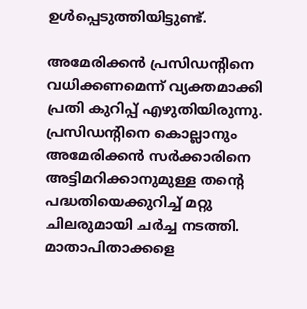ഉൾപ്പെടുത്തിയിട്ടുണ്ട്.

അമേരിക്കൻ പ്രസിഡന്റിനെ വധിക്കണമെന്ന് വ്യക്തമാക്കി പ്രതി കുറിപ്പ് എഴുതിയിരുന്നു. പ്രസിഡന്റിനെ കൊല്ലാനും അമേരിക്കൻ സർക്കാരിനെ അട്ടിമറിക്കാനുമുള്ള തന്റെ പദ്ധതിയെക്കുറിച്ച് മറ്റു ചിലരുമായി ചർച്ച നടത്തി. മാതാപിതാക്കളെ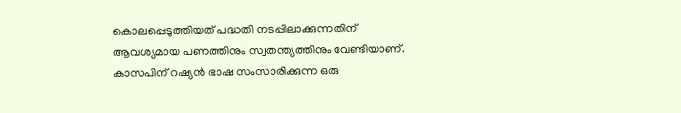കൊലപ്പെടുത്തിയത് പദ്ധതി നടപ്പിലാക്കുന്നതിന് ആവശ്യമായ പണത്തിനും സ്വതന്ത്യത്തിനും വേണ്ടിയാണ്. കാസപിന് റഷ്യൻ ഭാഷ സംസാരിക്കുന്ന ഒരു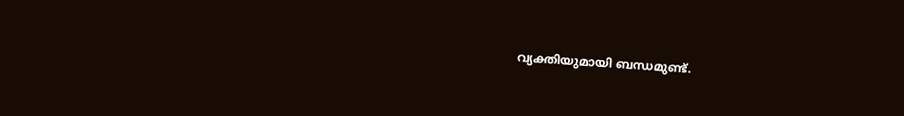വ്യക്തിയുമായി ബന്ധമുണ്ട്.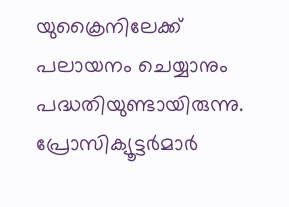യുക്രൈനിലേക്ക് പലായനം ചെയ്യാനും പദ്ധതിയുണ്ടായിരുന്നു. പ്രോസിക്യൂട്ടർമാർ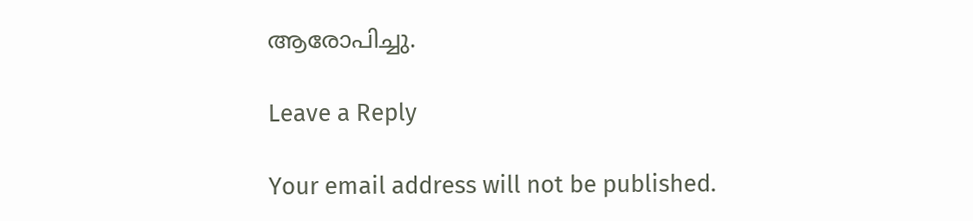ആരോപിച്ചു.

Leave a Reply

Your email address will not be published.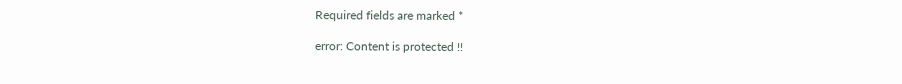Required fields are marked *

error: Content is protected !!